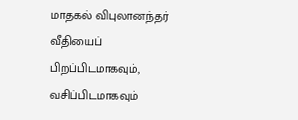மாதகல் விபுலானந்தர் வீதியைப் பிறப்பிடமாகவும், வசிப்பிடமாகவும்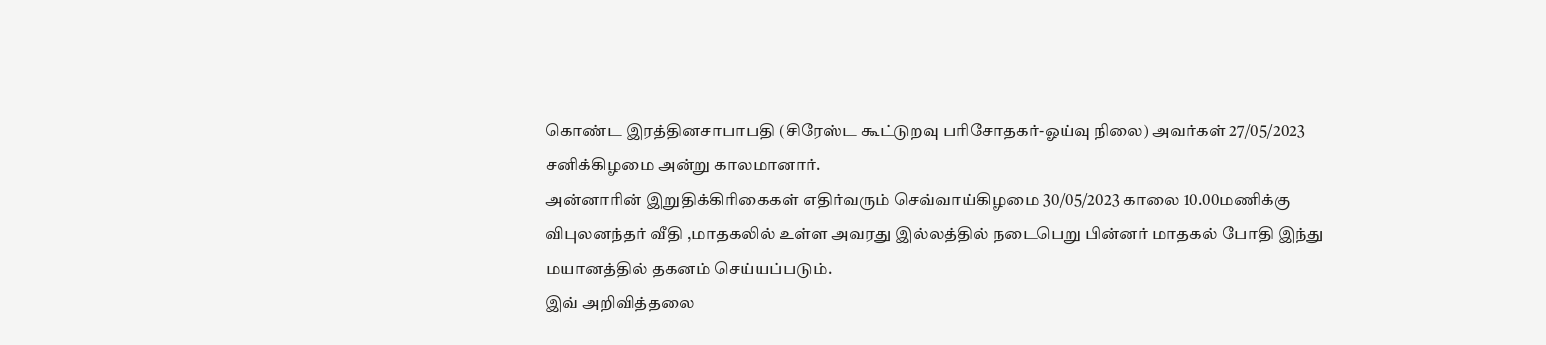கொண்ட இரத்தினசாபாபதி (சிரேஸ்ட கூட்டுறவு பரிசோதகர்-ஓய்வு நிலை) அவர்கள் 27/05/2023 சனிக்கிழமை அன்று காலமானார்.
அன்னாரின் இறுதிக்கிரிகைகள் எதிர்வரும் செவ்வாய்கிழமை 30/05/2023 காலை 10.00மணிக்கு
விபுலனந்தர் வீதி ,மாதகலில் உள்ள அவரது இல்லத்தில் நடைபெறு பின்னர் மாதகல் போதி இந்து மயானத்தில் தகனம் செய்யப்படும்.
இவ் அறிவித்தலை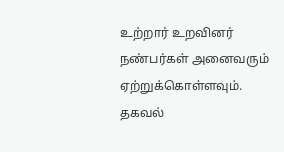உற்றார் உறவினர் நண்பர்கள் அனைவரும் ஏற்றுக்கொள்ளவும்.
தகவல்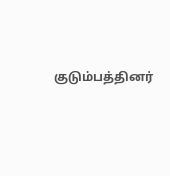குடும்பத்தினர்